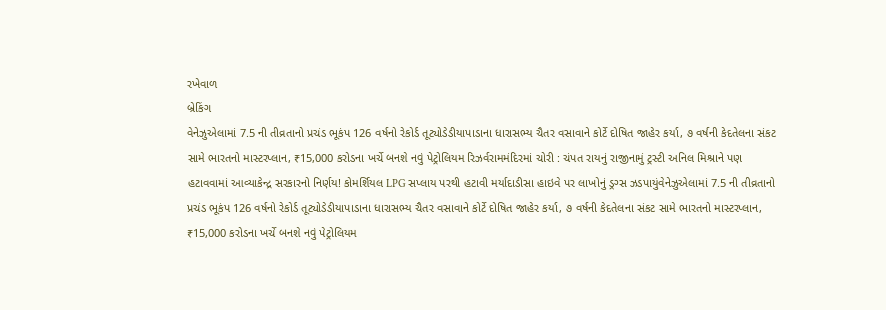રખેવાળ
બ્રેકિંગ
વેનેઝુએલામાં 7.5 ની તીવ્રતાનો પ્રચંડ ભૂકંપ 126 વર્ષનો રેકોર્ડ તૂટ્યોડેડીયાપાડાના ધારાસભ્ય ચૈતર વસાવાને કોર્ટે દોષિત જાહેર કર્યા, ૭ વર્ષની કેદતેલના સંકટ સામે ભારતનો માસ્ટરપ્લાન, ₹15,000 કરોડના ખર્ચે બનશે નવું પેટ્રોલિયમ રિઝર્વરામમંદિરમાં ચોરી : ચંપત રાયનું રાજીનામું ટ્રસ્ટી અનિલ મિશ્રાને પણ હટાવવામાં આવ્યાકેન્દ્ર સરકારનો નિર્ણય! કોમર્શિયલ LPG સપ્લાય પરથી હટાવી મર્યાદાડીસા હાઇવે પર લાખોનું ડ્રગ્સ ઝડપાયુંવેનેઝુએલામાં 7.5 ની તીવ્રતાનો પ્રચંડ ભૂકંપ 126 વર્ષનો રેકોર્ડ તૂટ્યોડેડીયાપાડાના ધારાસભ્ય ચૈતર વસાવાને કોર્ટે દોષિત જાહેર કર્યા, ૭ વર્ષની કેદતેલના સંકટ સામે ભારતનો માસ્ટરપ્લાન, ₹15,000 કરોડના ખર્ચે બનશે નવું પેટ્રોલિયમ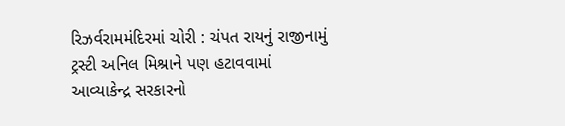રિઝર્વરામમંદિરમાં ચોરી : ચંપત રાયનું રાજીનામું ટ્રસ્ટી અનિલ મિશ્રાને પણ હટાવવામાં આવ્યાકેન્દ્ર સરકારનો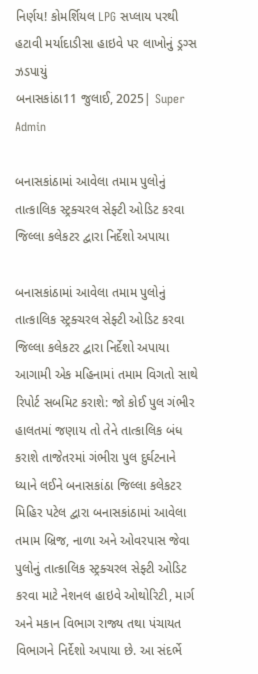નિર્ણય! કોમર્શિયલ LPG સપ્લાય પરથી હટાવી મર્યાદાડીસા હાઇવે પર લાખોનું ડ્રગ્સ ઝડપાયું
બનાસકાંઠા11 જુલાઈ, 2025| Super Admin

બનાસકાંઠામાં આવેલા તમામ પુલોનું તાત્કાલિક સ્ટ્રક્ચરલ સેફ્ટી ઓડિટ કરવા જિલ્લા કલેકટર દ્વારા નિર્દેશો અપાયા

બનાસકાંઠામાં આવેલા તમામ પુલોનું તાત્કાલિક સ્ટ્રક્ચરલ સેફ્ટી ઓડિટ કરવા જિલ્લા કલેકટર દ્વારા નિર્દેશો અપાયા
આગામી એક મહિનામાં તમામ વિગતો સાથે રિપોર્ટ સબમિટ કરાશે: જો કોઈ પુલ ગંભીર હાલતમાં જણાય તો તેને તાત્કાલિક બંધ કરાશે તાજેતરમાં ગંભીરા પુલ દુર્ઘટનાને ધ્યાને લઈને બનાસકાંઠા જિલ્લા કલેકટર મિહિર પટેલ દ્વારા બનાસકાંઠામાં આવેલા તમામ બ્રિજ, નાળા અને ઓવરપાસ જેવા પુલોનું તાત્કાલિક સ્ટ્રક્ચરલ સેફ્ટી ઓડિટ કરવા માટે નેશનલ હાઇવે ઓથોરિટી, માર્ગ અને મકાન વિભાગ રાજ્ય તથા પંચાયત વિભાગને નિર્દેશો અપાયા છે. આ સંદર્ભે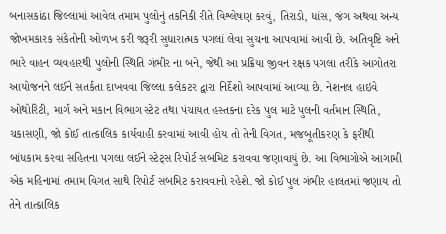બનાસકાંઠા જિલ્લામાં આવેલ તમામ પુલોનું તકનિકી રીતે વિશ્લેષણ કરવું, તિરાડો, ધાંસ, જંગ અથવા અન્ય જોખમકારક સંકેતોની ઓળખ કરી જરૂરી સુધારાત્મક પગલાં લેવા સુચના આપવામાં આવી છે. અતિવૃષ્ટિ અને ભારે વાહન વ્યવહારથી પુલોની સ્થિતિ ગંભીર ના બને, જેથી આ પ્રક્રિયા જીવન રક્ષક પગલા તરીકે આગોતરા આયોજનને લઈને સતર્કતા દાખવવા જિલ્લા કલેકટર દ્વારા નિર્દેશો આપવામાં આવ્યા છે. નેશનલ હાઇવે ઓથોરિટી, માર્ગ અને મકાન વિભાગ સ્ટેટ તથા પંચાયત હસ્તકના દરેક પુલ માટે પુલની વર્તમાન સ્થિતિ, ચકાસણી, જો કોઈ તાત્કાલિક કાર્યવાહી કરવામાં આવી હોય તો તેની વિગત, મજબૂતીકરણ કે ફરીથી બાંધકામ કરવા સહિતના પગલા લઈને સ્ટેટ્સ રિપોર્ટ સબમિટ કરાવવા જણાવાયું છે. આ વિભાગોએ આગામી એક મહિનામાં તમામ વિગત સાથે રિપોર્ટ સબમિટ કરાવવાનો રહેશે. જો કોઈ પુલ ગંભીર હાલતમાં જણાય તો તેને તાત્કાલિક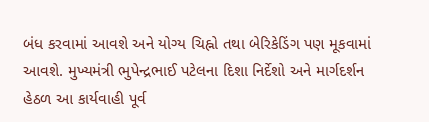બંધ કરવામાં આવશે અને યોગ્ય ચિહ્નો તથા બેરિકેડિંગ પણ મૂકવામાં આવશે. મુખ્યમંત્રી ભુપેન્દ્રભાઈ પટેલના દિશા નિર્દેશો અને માર્ગદર્શન હેઠળ આ કાર્યવાહી પૂર્વ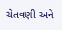ચેતવણી અને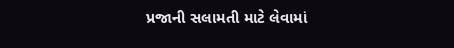પ્રજાની સલામતી માટે લેવામાં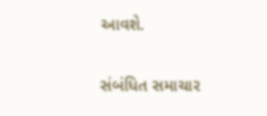આવશે.

સંબંધિત સમાચાર